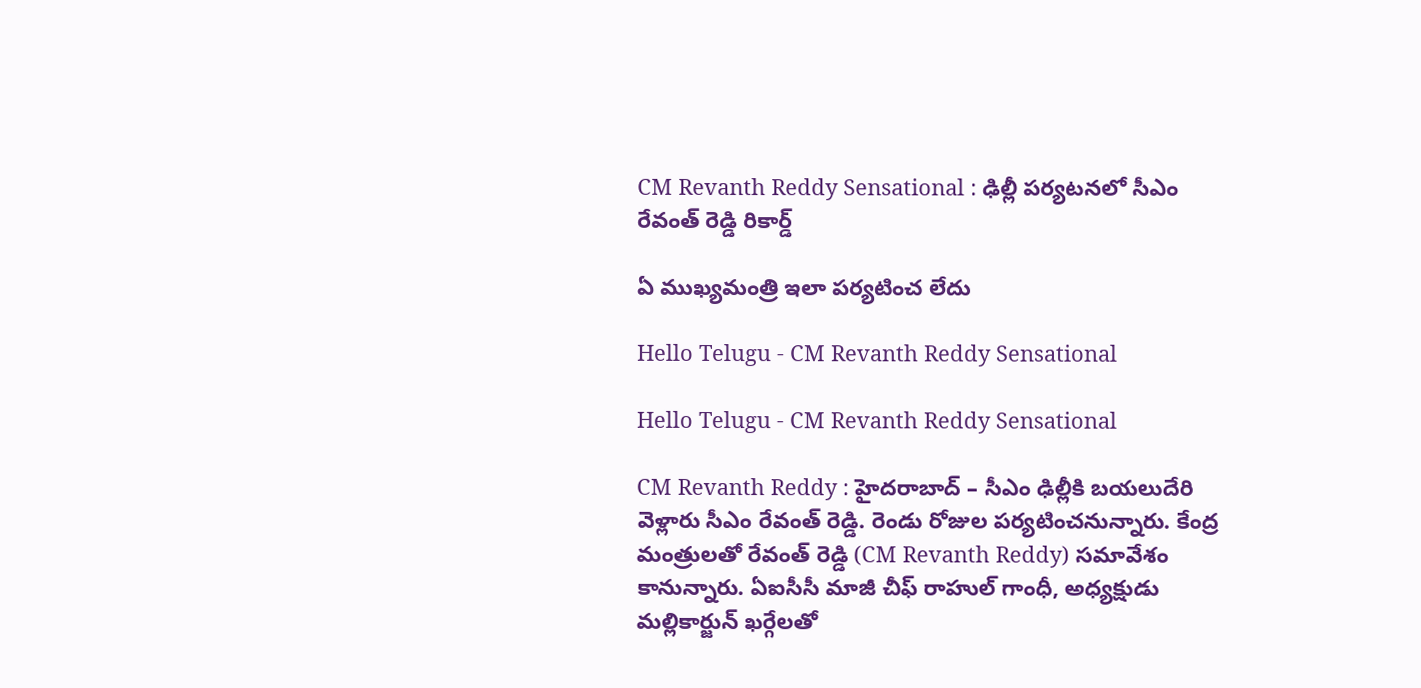CM Revanth Reddy Sensational : ఢిల్లీ ప‌ర్య‌ట‌న‌లో సీఎం రేవంత్ రెడ్డి రికార్డ్

ఏ ముఖ్య‌మంత్రి ఇలా ప‌ర్య‌టించ లేదు

Hello Telugu - CM Revanth Reddy Sensational

Hello Telugu - CM Revanth Reddy Sensational

CM Revanth Reddy : హైద‌రాబాద్ – సీఎం ఢిల్లీకి బ‌య‌లుదేరి వెళ్లారు సీఎం రేవంత్ రెడ్డి. రెండు రోజుల ప‌ర్య‌టించ‌నున్నారు. కేంద్ర మంత్రులతో రేవంత్ రెడ్డి (CM Revanth Reddy) సమావేశం కానున్నారు. ఏఐసీసీ మాజీ చీఫ్‌ రాహుల్ గాంధీ, అధ్య‌క్షుడు మల్లికార్జున్ ఖర్గేలతో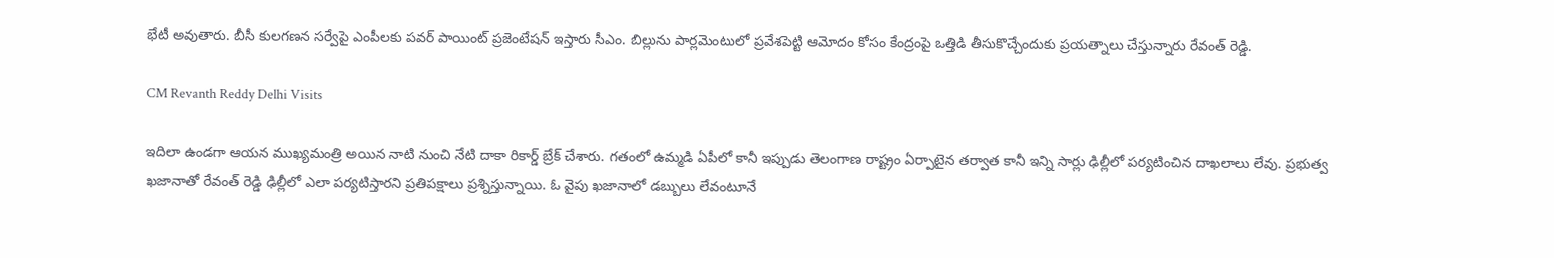భేటీ అవుతారు. బీసీ కులగణన సర్వేపై ఎంపీలకు పవర్ పాయింట్ ప్రజెంటేషన్ ఇస్తారు సీఎం. బిల్లును పార్లమెంటులో ప్రవేశపెట్టి ఆమోదం కోసం కేంద్రంపై ఒత్తిడి తీసుకొచ్చేందుకు ప్ర‌య‌త్నాలు చేస్తున్నారు రేవంత్ రెడ్డి.

CM Revanth Reddy Delhi Visits

ఇదిలా ఉండ‌గా ఆయ‌న ముఖ్య‌మంత్రి అయిన నాటి నుంచి నేటి దాకా రికార్డ్ బ్రేక్ చేశారు. గ‌తంలో ఉమ్మ‌డి ఏపీలో కానీ ఇప్పుడు తెలంగాణ రాష్ట్రం ఏర్పాటైన త‌ర్వాత కానీ ఇన్ని సార్లు ఢిల్లీలో ప‌ర్యటించిన దాఖ‌లాలు లేవు. ప్ర‌భుత్వ ఖ‌జానాతో రేవంత్ రెడ్డి ఢిల్లీలో ఎలా ప‌ర్య‌టిస్తార‌ని ప్ర‌తిప‌క్షాలు ప్ర‌శ్నిస్తున్నాయి. ఓ వైపు ఖ‌జానాలో డబ్బులు లేవంటూనే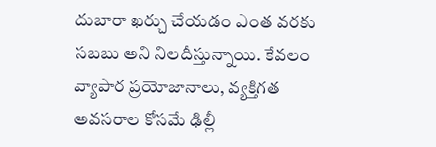దుబారా ఖ‌ర్చు చేయ‌డం ఎంత వ‌ర‌కు స‌బ‌బు అని నిల‌దీస్తున్నాయి. కేవ‌లం వ్యాపార ప్ర‌యోజానాలు, వ్య‌క్తిగ‌త అవ‌స‌రాల కోస‌మే ఢిల్లీ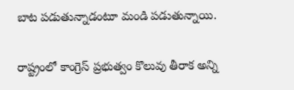బాట ప‌డుతున్నాడంటూ మండి ప‌డుతున్నాయి.

రాష్ట్రంలో కాంగ్రెస్ ప్రభుత్వం కొలువు తీరాక అన్ని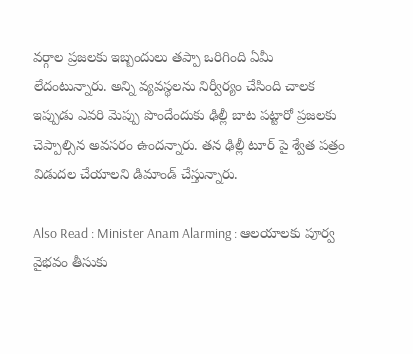వ‌ర్గాల ప్ర‌జ‌ల‌కు ఇబ్బందులు త‌ప్పా ఒరిగింది ఏమీ లేదంటున్నారు. అన్ని వ్య‌వ‌స్థ‌ల‌ను నిర్వీర్యం చేసింది చాల‌క ఇప్పుడు ఎవ‌రి మెప్పు పొందేందుకు ఢిల్లీ బాట ప‌ట్టారో ప్ర‌జ‌ల‌కు చెప్పాల్సిన అవ‌స‌రం ఉంద‌న్నారు. త‌న ఢిల్లీ టూర్ పై శ్వేత ప‌త్రం విడుద‌ల చేయాల‌ని డిమాండ్ చేస్తున్నారు.

Also Read : Minister Anam Alarming : ఆల‌యాల‌కు పూర్వ వైభవం తీసుకు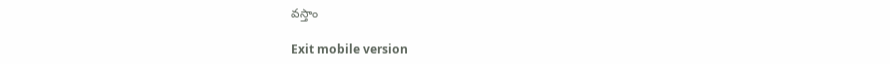వ‌స్తాం

Exit mobile version